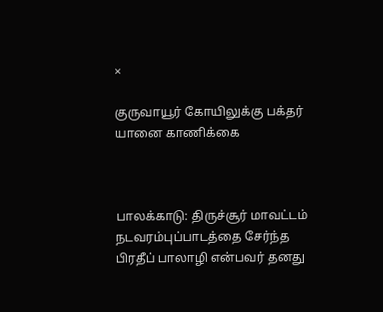×

குருவாயூர் கோயிலுக்கு பக்தர் யானை காணிக்கை



பாலக்காடு: திருச்சூர் மாவட்டம் நடவரம்புப்பாடத்தை சேர்ந்த பிரதீப் பாலாழி என்பவர் தனது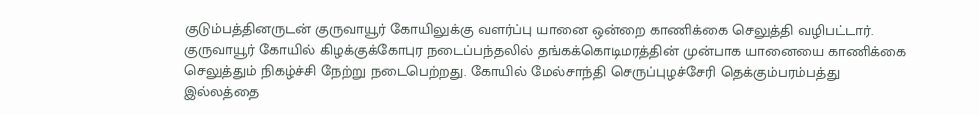குடும்பத்தினருடன் குருவாயூர் கோயிலுக்கு வளர்ப்பு யானை ஒன்றை காணிக்கை செலுத்தி வழிபட்டார். குருவாயூர் கோயில் கிழக்குக்கோபுர நடைப்பந்தலில் தங்கக்கொடிமரத்தின் முன்பாக யானையை காணிக்கை செலுத்தும் நிகழ்ச்சி நேற்று நடைபெற்றது. கோயில் மேல்சாந்தி செருப்புழச்சேரி தெக்கும்பரம்பத்து இல்லத்தை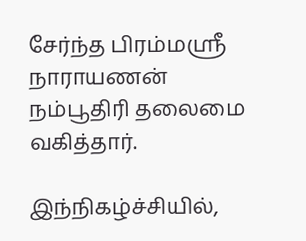சேர்ந்த பிரம்மஸ்ரீ நாராயணன் நம்பூதிரி தலைமை வகித்தார்.

இந்நிகழ்ச்சியில்,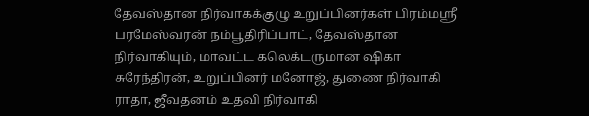தேவஸ்தான நிர்வாகக்குழு உறுப்பினர்கள் பிரம்மஸ்ரீ பரமேஸ்வரன் நம்பூதிரிப்பாட், தேவஸ்தான நிர்வாகியும், மாவட்ட கலெக்டருமான ஷிகா சுரேந்திரன், உறுப்பினர் மனோஜ், துணை நிர்வாகி ராதா, ஜீவதனம் உதவி நிர்வாகி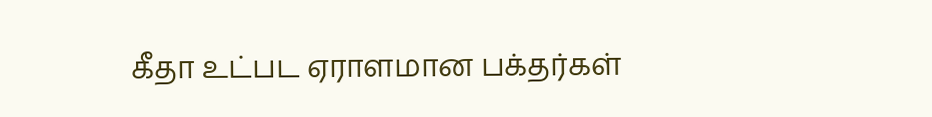கீதா உட்பட ஏராளமான பக்தர்கள்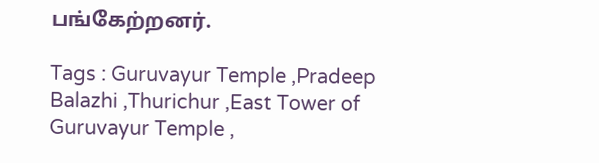பங்கேற்றனர்.

Tags : Guruvayur Temple ,Pradeep Balazhi ,Thurichur ,East Tower of Guruvayur Temple ,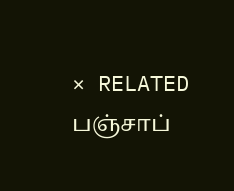× RELATED பஞ்சாப்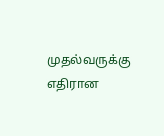முதல்வருக்கு எதிரான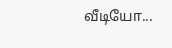வீடியோ...